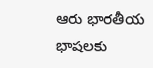ఆరు భారతీయ భాషలకు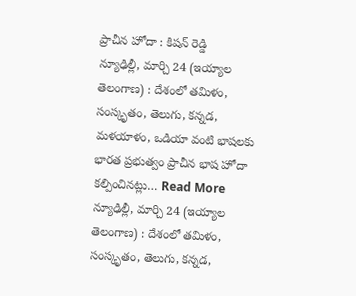ప్రాచీన హోదా : కిషన్ రెడ్డి
న్యూఢిల్లీ, మార్చి 24 (ఇయ్యాల తెలంగాణ) : దేశంలో తమిళం, సంస్కృతం, తెలుగు, కన్నడ, మళయాళం, ఒడియా వంటి భాషలకు భారత ప్రభుత్వం ప్రాచీన భాష హోదా కల్పించినట్లు… Read More
న్యూఢిల్లీ, మార్చి 24 (ఇయ్యాల తెలంగాణ) : దేశంలో తమిళం, సంస్కృతం, తెలుగు, కన్నడ,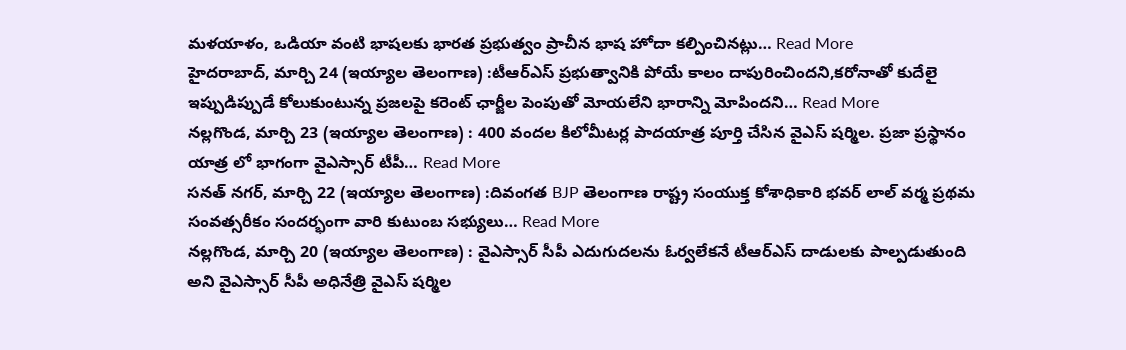మళయాళం, ఒడియా వంటి భాషలకు భారత ప్రభుత్వం ప్రాచీన భాష హోదా కల్పించినట్లు… Read More
హైదరాబాద్, మార్చి 24 (ఇయ్యాల తెలంగాణ) :టీఆర్ఎస్ ప్రభుత్వానికి పోయే కాలం దాపురించిందని,కరోనాతో కుదేలై ఇప్పుడిప్పుడే కోలుకుంటున్న ప్రజలపై కరెంట్ ఛార్జీల పెంపుతో మోయలేని భారాన్ని మోపిందని… Read More
నల్లగొండ, మార్చి 23 (ఇయ్యాల తెలంగాణ) : 400 వందల కిలోమీటర్ల పాదయాత్ర పూర్తి చేసిన వైఎస్ షర్మిల. ప్రజా ప్రస్థానం యాత్ర లో భాగంగా వైఎస్సార్ టీపీ… Read More
సనత్ నగర్, మార్చి 22 (ఇయ్యాల తెలంగాణ) :దివంగత BJP తెలంగాణ రాష్ట్ర సంయుక్త కోశాధికారి భవర్ లాల్ వర్మ ప్రథమ సంవత్సరీకం సందర్భంగా వారి కుటుంబ సభ్యులు… Read More
నల్లగొండ, మార్చి 20 (ఇయ్యాల తెలంగాణ) : వైఎస్సార్ సీపీ ఎదుగుదలను ఓర్వలేకనే టీఆర్ఎస్ దాడులకు పాల్పడుతుంది అని వైఎస్సార్ సీపీ అధినేత్రి వైఎస్ షర్మిల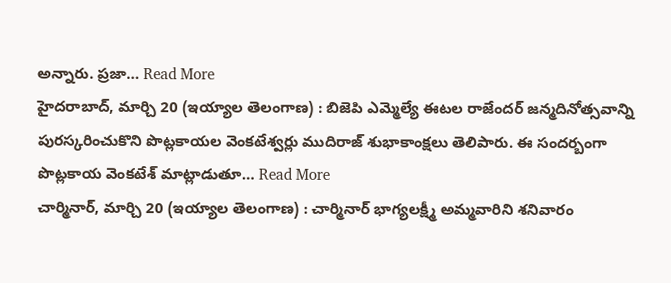అన్నారు. ప్రజా… Read More
హైదరాబాద్, మార్చి 20 (ఇయ్యాల తెలంగాణ) : బిజెపి ఎమ్మెల్యే ఈటల రాజేందర్ జన్మదినోత్సవాన్ని పురస్కరించుకొని పొట్లకాయల వెంకటేశ్వర్లు ముదిరాజ్ శుభాకాంక్షలు తెలిపారు. ఈ సందర్బంగా పొట్లకాయ వెంకటేశ్ మాట్లాడుతూ… Read More
చార్మినార్, మార్చి 20 (ఇయ్యాల తెలంగాణ) : చార్మినార్ భాగ్యలక్ష్మీ అమ్మవారిని శనివారం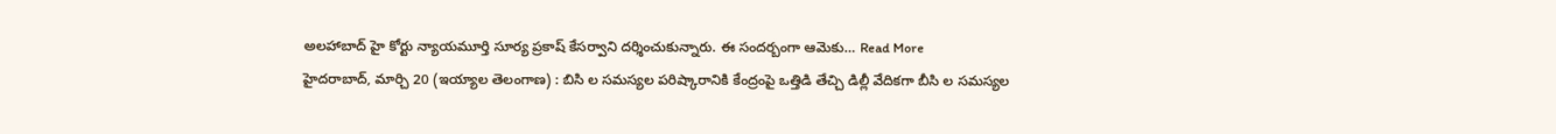అలహాబాద్ హై కోర్టు న్యాయమూర్తి సూర్య ప్రకాష్ కేసర్వాని దర్శించుకున్నారు. ఈ సందర్బంగా ఆమెకు… Read More
హైదరాబాద్, మార్చి 20 (ఇయ్యాల తెలంగాణ) : బిసి ల సమస్యల పరిష్కారానికి కేంద్రంపై ఒత్తిడి తేచ్చి డిల్లీ వేదికగా బీసి ల సమస్యల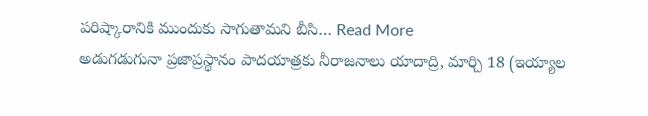పరిష్కారానికి ముందుకు సాగుతామని బీసి… Read More
అడుగడుగునా ప్రజాప్రస్థానం పాదయాత్రకు నీరాజనాలు యాదాద్రి, మార్చి 18 (ఇయ్యాల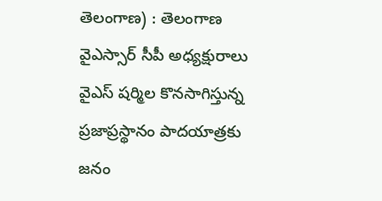తెలంగాణ) : తెలంగాణ వైఎస్సార్ సీపీ అధ్యక్షురాలు వైఎస్ షర్మిల కొనసాగిస్తున్న ప్రజాప్రస్థానం పాదయాత్రకు జనం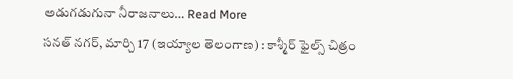అడుగడుగునా నీరాజనాలు… Read More
సనత్ నగర్, మార్చి 17 (ఇయ్యాల తెలంగాణ) : కాశ్మీర్ ఫైల్స్ చిత్రం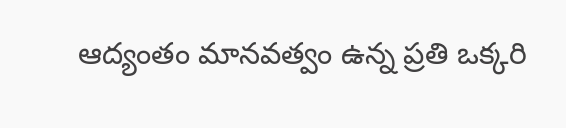ఆద్యంతం మానవత్వం ఉన్న ప్రతి ఒక్కరి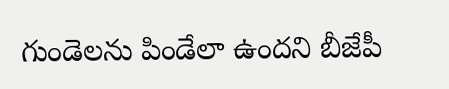గుండెలను పిండేలా ఉందని బీజేపీ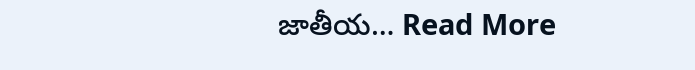జాతీయ… Read More